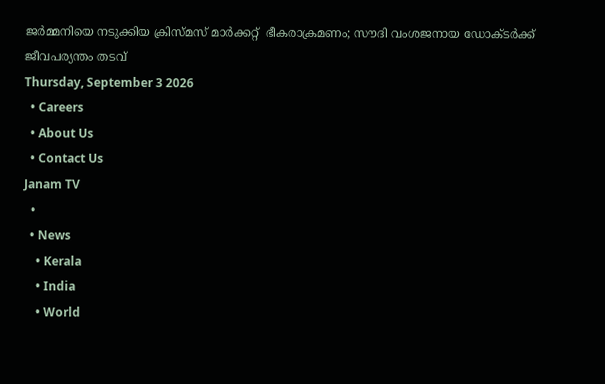ജർമ്മനിയെ നടുക്കിയ ക്രിസ്മസ് മാർക്കറ്റ്  ഭീകരാക്രമണം; സൗദി വംശജനായ ഡോക്ടർക്ക് ജീവപര്യന്തം തടവ്
Thursday, September 3 2026
  • Careers
  • About Us
  • Contact Us
Janam TV
  •
  • News
    • Kerala
    • India
    • World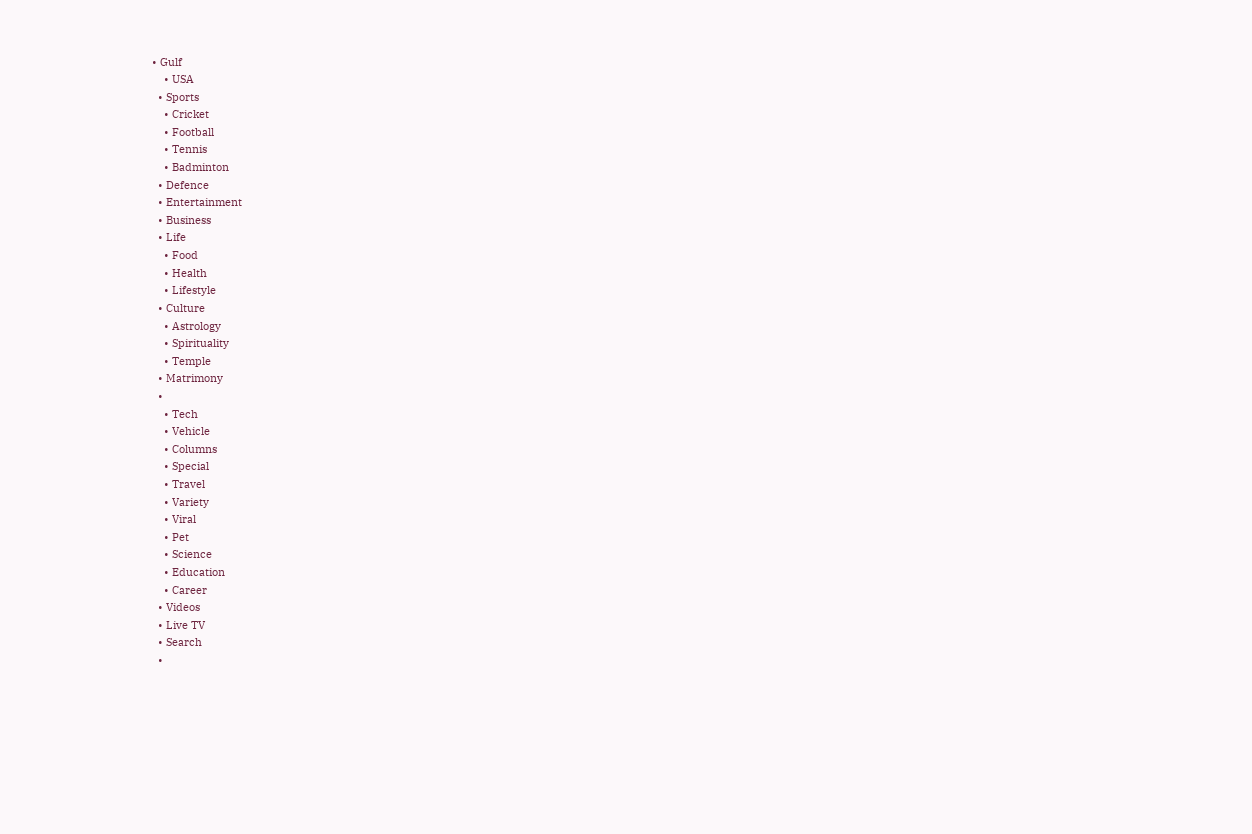• Gulf
    • USA
  • Sports
    • Cricket
    • Football
    • Tennis
    • Badminton
  • Defence
  • Entertainment
  • Business
  • Life
    • Food
    • Health
    • Lifestyle
  • Culture
    • Astrology
    • Spirituality
    • Temple
  • Matrimony
  •
    • Tech
    • Vehicle
    • Columns
    • Special
    • Travel
    • Variety
    • Viral
    • Pet
    • Science
    • Education
    • Career
  • Videos
  • Live TV
  • Search
  •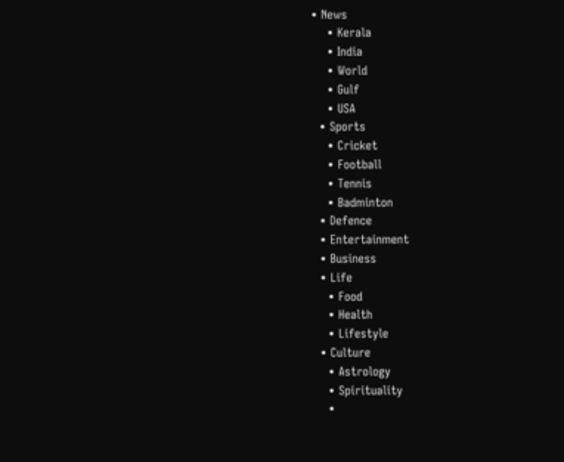• News
    • Kerala
    • India
    • World
    • Gulf
    • USA
  • Sports
    • Cricket
    • Football
    • Tennis
    • Badminton
  • Defence
  • Entertainment
  • Business
  • Life
    • Food
    • Health
    • Lifestyle
  • Culture
    • Astrology
    • Spirituality
    •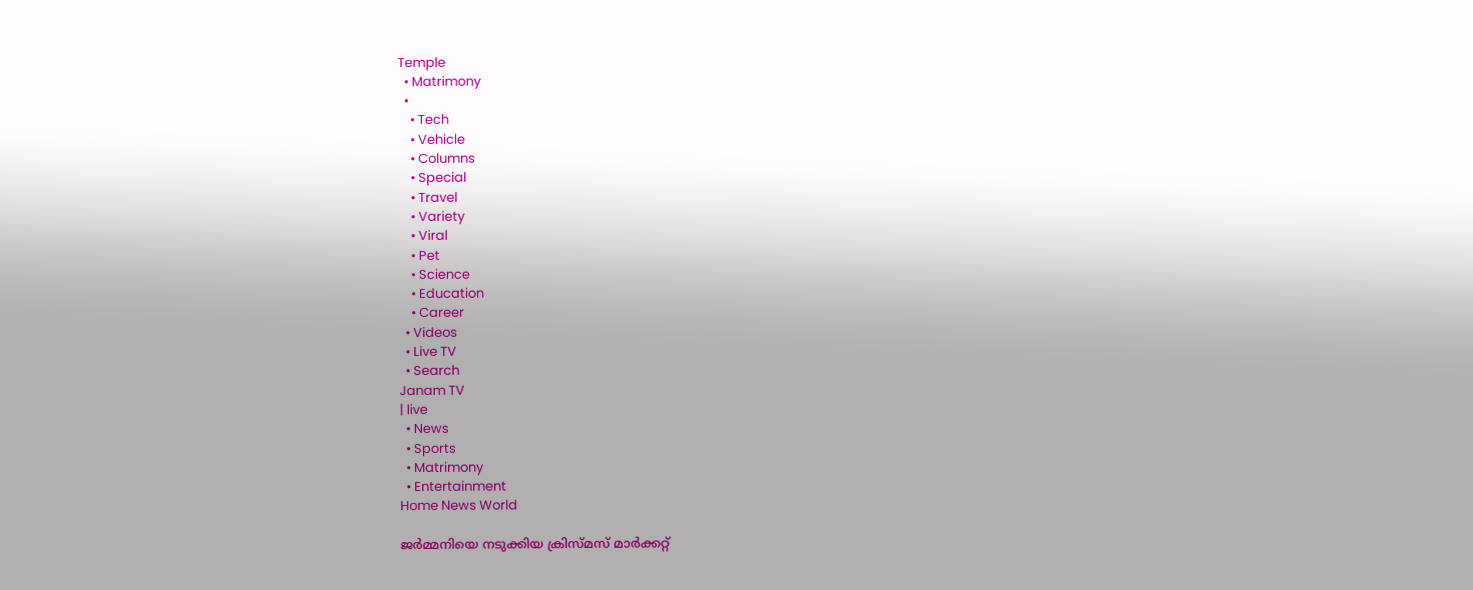Temple
  • Matrimony
  •
    • Tech
    • Vehicle
    • Columns
    • Special
    • Travel
    • Variety
    • Viral
    • Pet
    • Science
    • Education
    • Career
  • Videos
  • Live TV
  • Search
Janam TV
| live
  • News
  • Sports
  • Matrimony
  • Entertainment
Home News World

ജർമ്മനിയെ നടുക്കിയ ക്രിസ്മസ് മാർക്കറ്റ്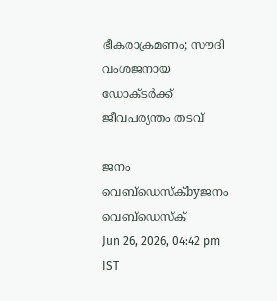ഭീകരാക്രമണം; സൗദി വംശജനായ ഡോക്ടർക്ക് ജീവപര്യന്തം തടവ്

ജനം വെബ്‌ഡെസ്ക്byജനം വെബ്‌ഡെസ്ക്
Jun 26, 2026, 04:42 pm IST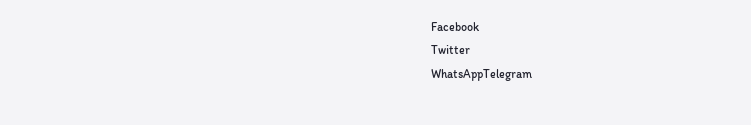Facebook
Twitter
WhatsAppTelegram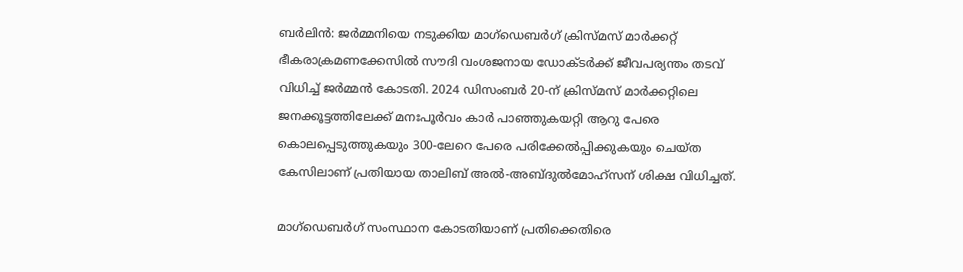ബർലിൻ: ജർമ്മനിയെ നടുക്കിയ മാഗ്ഡെബർഗ് ക്രിസ്മസ് മാർക്കറ്റ്  ഭീകരാക്രമണക്കേസിൽ സൗദി വംശജനായ ഡോക്ടർക്ക് ജീവപര്യന്തം തടവ് വിധിച്ച് ജർമ്മൻ കോടതി. 2024 ഡിസംബർ 20-ന് ക്രിസ്മസ് മാർക്കറ്റിലെ ജനക്കൂട്ടത്തിലേക്ക് മനഃപൂർവം കാർ പാഞ്ഞുകയറ്റി ആറു പേരെ കൊലപ്പെടുത്തുകയും 300-ലേറെ പേരെ പരിക്കേൽപ്പിക്കുകയും ചെയ്ത കേസിലാണ് പ്രതിയായ താലിബ് അൽ-അബ്ദുൽമോഹ്‌സന് ശിക്ഷ വിധിച്ചത്.

മാഗ്ഡെബർഗ് സംസ്ഥാന കോടതിയാണ് പ്രതിക്കെതിരെ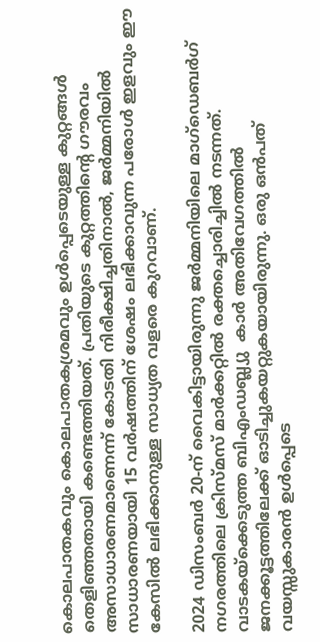കൊലപാതകവും കൊലപാതകശ്രമവും ഉൾപ്പെടെയുള്ള കുറ്റങ്ങൾ തെളിഞ്ഞതായി കണ്ടെത്തിയത്. പ്രതിയുടെ കുറ്റത്തിന്റെ ഗൗരവം അസാധാരണമാണെന്ന് കോടതി നിരീക്ഷിച്ചതിനാൽ, ജർമ്മനിയിൽ സാധാരണയായി 15 വർഷത്തിന് ശേഷം ലഭിക്കാവുന്ന പരോൾ ഇളവും ഈ കേസിൽ ലഭിക്കാനുള്ള സാധ്യത വളരെ കുറവാണ്.

2024 ഡിസംബർ 20-ന് വൈകിട്ടായിരുന്നു ജർമ്മനിയിലെ മാഗ്ഡെബർഗ് നഗരത്തിലെ ക്രിസ്മസ് മാർക്കറ്റിൽ രക്തച്ചൊരിച്ചിൽ നടന്നത്. വാടകയ്‌ക്കെടുത്ത ബിഎംഡബ്ല്യു  കാർ അതിവേഗത്തിൽ ജനക്കൂട്ടത്തിലേക്ക് ഓടിച്ചുകയറ്റുകയായിരുന്നു. ഒരു ഒൻപത് വയസ്സുകാരൻ ഉൾപ്പെടെ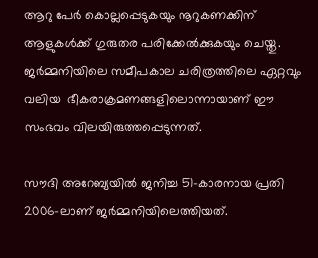ആറു പേർ കൊല്ലപ്പെടുകയും നൂറുകണക്കിന് ആളുകൾക്ക് ഗുരുതര പരിക്കേൽക്കുകയും ചെയ്തു. ജർമ്മനിയിലെ സമീപകാല ചരിത്രത്തിലെ ഏറ്റവും വലിയ  ഭീകരാക്രമണങ്ങളിലൊന്നായാണ് ഈ സംഭവം വിലയിരുത്തപ്പെടുന്നത്.

സൗദി അറേബ്യയിൽ ജനിച്ച 51-കാരനായ പ്രതി 2006-ലാണ് ജർമ്മനിയിലെത്തിയത്.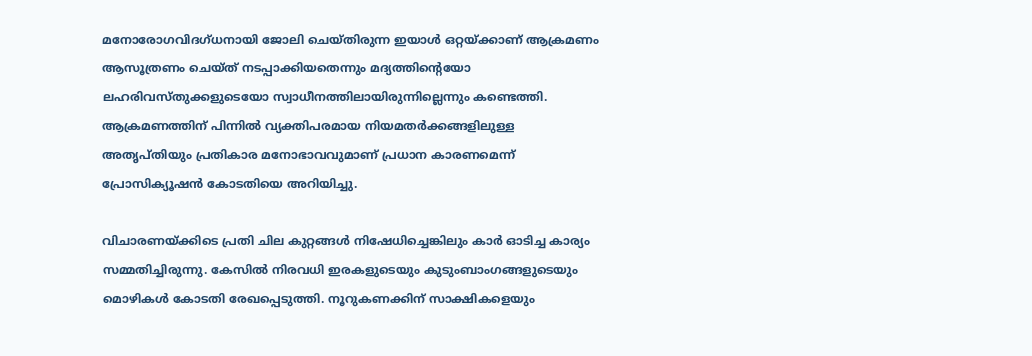മനോരോഗവിദഗ്ധനായി ജോലി ചെയ്തിരുന്ന ഇയാൾ ഒറ്റയ്‌ക്കാണ് ആക്രമണം ആസൂത്രണം ചെയ്ത് നടപ്പാക്കിയതെന്നും മദ്യത്തിന്റെയോ ലഹരിവസ്തുക്കളുടെയോ സ്വാധീനത്തിലായിരുന്നില്ലെന്നും കണ്ടെത്തി. ആക്രമണത്തിന് പിന്നിൽ വ്യക്തിപരമായ നിയമതർക്കങ്ങളിലുള്ള അതൃപ്തിയും പ്രതികാര മനോഭാവവുമാണ് പ്രധാന കാരണമെന്ന് പ്രോസിക്യൂഷൻ കോടതിയെ അറിയിച്ചു.

വിചാരണയ്‌ക്കിടെ പ്രതി ചില കുറ്റങ്ങൾ നിഷേധിച്ചെങ്കിലും കാർ ഓടിച്ച കാര്യം സമ്മതിച്ചിരുന്നു. കേസിൽ നിരവധി ഇരകളുടെയും കുടുംബാംഗങ്ങളുടെയും മൊഴികൾ കോടതി രേഖപ്പെടുത്തി. നൂറുകണക്കിന് സാക്ഷികളെയും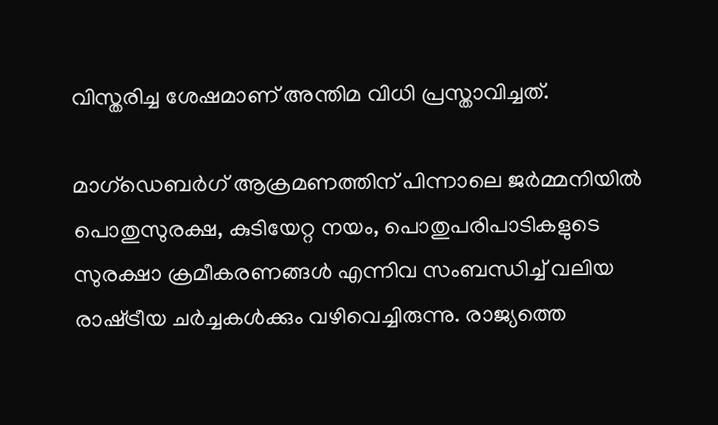വിസ്തരിച്ച ശേഷമാണ് അന്തിമ വിധി പ്രസ്താവിച്ചത്.

മാഗ്ഡെബർഗ് ആക്രമണത്തിന് പിന്നാലെ ജർമ്മനിയിൽ പൊതുസുരക്ഷ, കുടിയേറ്റ നയം, പൊതുപരിപാടികളുടെ സുരക്ഷാ ക്രമീകരണങ്ങൾ എന്നിവ സംബന്ധിച്ച് വലിയ രാഷ്‌ട്രീയ ചർച്ചകൾക്കും വഴിവെച്ചിരുന്നു. രാജ്യത്തെ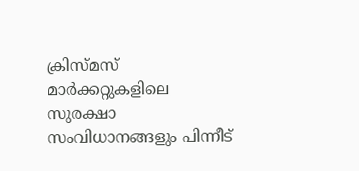ക്രിസ്മസ് മാർക്കറ്റുകളിലെ സുരക്ഷാ സംവിധാനങ്ങളും പിന്നീട്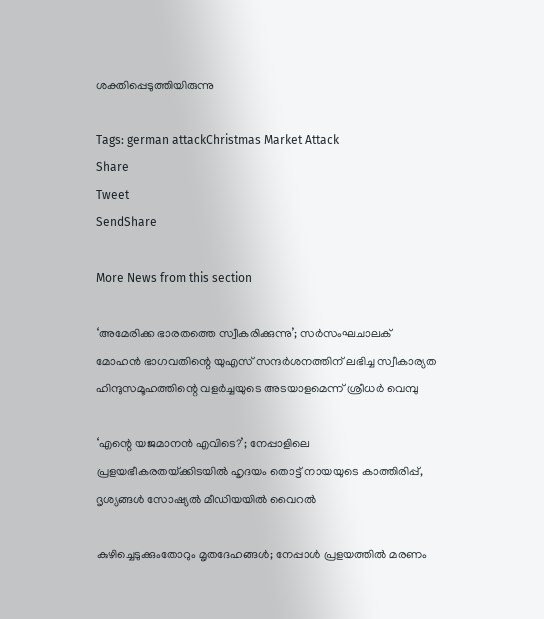ശക്തിപ്പെടുത്തിയിരുന്നു

Tags: german attackChristmas Market Attack
Share
Tweet
SendShare

More News from this section

‘അമേരിക്ക ഭാരതത്തെ സ്വീകരിക്കുന്നു’; സർസംഘചാലക് മോഹൻ ഭാഗവതിന്റെ യുഎസ് സന്ദർശനത്തിന് ലഭിച്ച സ്വീകാര്യത ഹിന്ദുസമൂഹത്തിന്റെ വളർച്ചയുടെ അടയാളമെന്ന് ശ്രീധർ വെമ്പു

‘എന്റെ യജമാനൻ എവിടെ?’; നേപ്പാളിലെ പ്രളയഭീകരതയ്‌ക്കിടയിൽ ഹൃദയം തൊട്ട് നായയുടെ കാത്തിരിപ്പ്, ദൃശ്യങ്ങൾ സോഷ്യൽ മീഡിയയിൽ വൈറൽ

കുഴിച്ചെടുക്കുംതോറും മൃതദേഹങ്ങൾ; നേപ്പാൾ പ്രളയത്തിൽ മരണം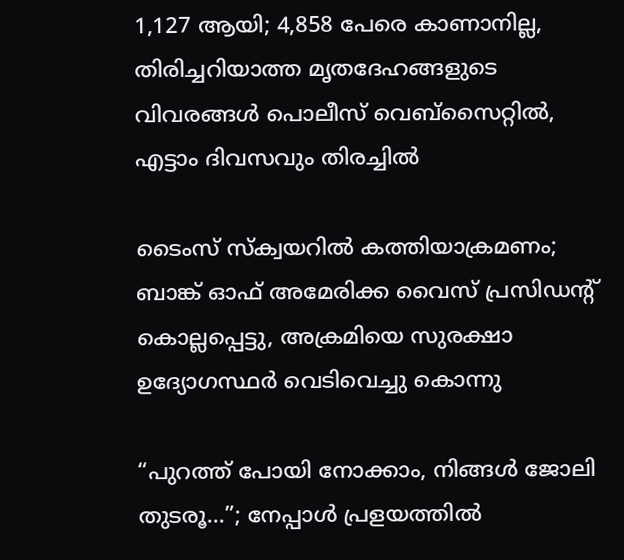1,127 ആയി; 4,858 പേരെ കാണാനില്ല, തിരിച്ചറിയാത്ത മൃതദേഹങ്ങളുടെ വിവരങ്ങൾ പൊലീസ് വെബ്‌സൈറ്റിൽ, എട്ടാം ദിവസവും തിരച്ചിൽ

ടൈംസ് സ്‌ക്വയറിൽ കത്തിയാക്രമണം; ബാങ്ക് ഓഫ് അമേരിക്ക വൈസ് പ്രസിഡന്റ് കൊല്ലപ്പെട്ടു, അക്രമിയെ സുരക്ഷാ ഉദ്യോഗസ്ഥർ വെടിവെച്ചു കൊന്നു

“പുറത്ത് പോയി നോക്കാം, നിങ്ങൾ ജോലി തുടരൂ…”; നേപ്പാൾ പ്രളയത്തിൽ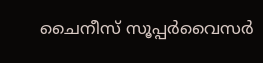ചൈനീസ് സൂപ്പർവൈസർ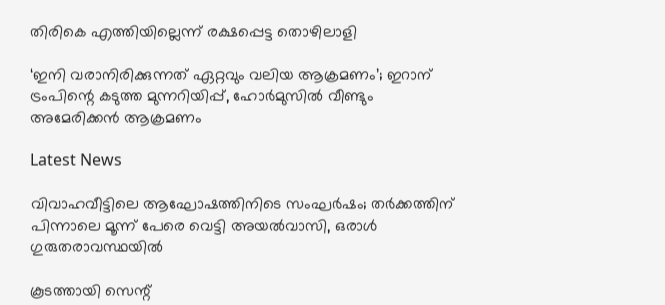തിരികെ എത്തിയില്ലെന്ന് രക്ഷപ്പെട്ട തൊഴിലാളി

‘ഇനി വരാനിരിക്കുന്നത് ഏറ്റവും വലിയ ആക്രമണം’; ഇറാന് ട്രംപിന്റെ കടുത്ത മുന്നറിയിപ്പ്, ഹോര്‍മുസില്‍ വീണ്ടും അമേരിക്കന്‍ ആക്രമണം

Latest News

വിവാഹവീട്ടിലെ ആഘോഷത്തിനിടെ സംഘർഷം; തർക്കത്തിന് പിന്നാലെ മൂന്ന് പേരെ വെട്ടി അയൽവാസി, ഒരാൾ ഗുരുതരാവസ്ഥയിൽ

കൂടത്തായി സെന്റ്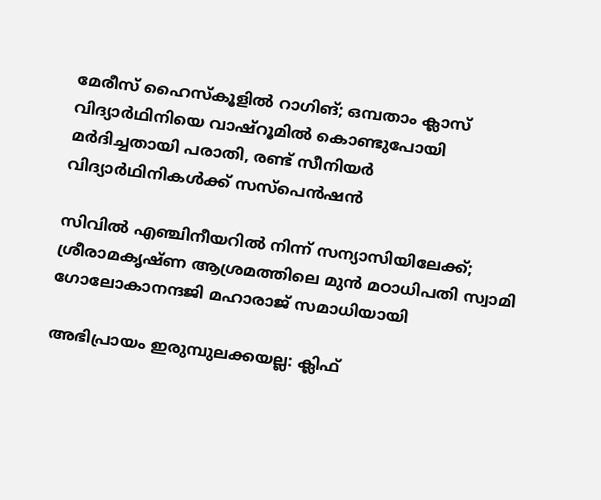മേരീസ് ഹൈസ്‌കൂളിൽ റാഗിങ്; ഒമ്പതാം ക്ലാസ് വിദ്യാർഥിനിയെ വാഷ്‌റൂമിൽ കൊണ്ടുപോയി മർദിച്ചതായി പരാതി, രണ്ട് സീനിയർ വിദ്യാർഥിനികൾക്ക് സസ്‌പെൻഷൻ

സിവിൽ എഞ്ചിനീയറിൽ നിന്ന് സന്യാസിയിലേക്ക്; ശ്രീരാമകൃഷ്ണ ആശ്രമത്തിലെ മുൻ മഠാധിപതി സ്വാമി ഗോലോകാനന്ദജി മഹാരാജ് സമാധിയായി

അഭിപ്രായം ഇരുമ്പുലക്കയല്ല: ക്ലിഫ്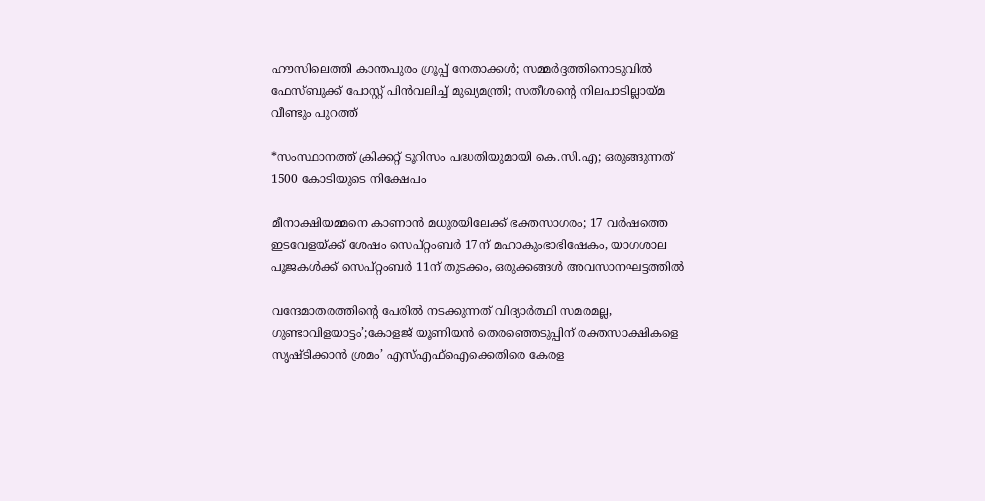ഹൗസിലെത്തി കാന്തപുരം ഗ്രൂപ്പ് നേതാക്കൾ; സമ്മർദ്ദത്തിനൊടുവിൽ ഫേസ്ബുക്ക് പോസ്റ്റ് പിൻവലിച്ച് മുഖ്യമന്ത്രി; സതീശന്റെ നിലപാടില്ലായ്മ വീണ്ടും പുറത്ത്

*സംസ്ഥാനത്ത് ക്രിക്കറ്റ് ടൂറിസം പദ്ധതിയുമായി കെ.സി.എ; ഒരുങ്ങുന്നത് 1500 കോടിയുടെ നിക്ഷേപം

മീനാക്ഷിയമ്മനെ കാണാൻ മധുരയിലേക്ക് ഭക്തസാഗരം; 17 വർഷത്തെ ഇടവേളയ്‌ക്ക് ശേഷം സെപ്റ്റംബർ 17ന് മഹാകുംഭാഭിഷേകം, യാഗശാല പൂജകൾക്ക് സെപ്റ്റംബർ 11ന് തുടക്കം, ഒരുക്കങ്ങൾ അവസാനഘട്ടത്തിൽ

വന്ദേമാതരത്തിന്റെ പേരിൽ നടക്കുന്നത് വിദ്യാർത്ഥി സമരമല്ല, ഗുണ്ടാവിളയാട്ടം’;കോളജ് യൂണിയൻ തെരഞ്ഞെടുപ്പിന് രക്തസാക്ഷികളെ സൃഷ്ടിക്കാൻ ശ്രമം’ എസ്‌എഫ്‌ഐക്കെതിരെ കേരള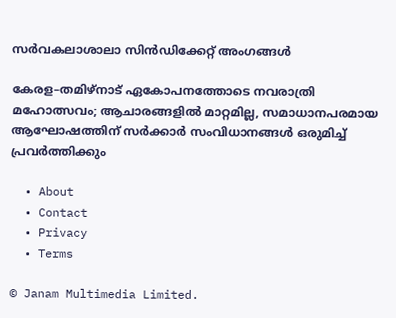സർവകലാശാലാ സിൻഡിക്കേറ്റ് അംഗങ്ങൾ

കേരള–തമിഴ്നാട് ഏകോപനത്തോടെ നവരാത്രി മഹോത്സവം; ആചാരങ്ങളിൽ മാറ്റമില്ല, സമാധാനപരമായ ആഘോഷത്തിന് സർക്കാർ സംവിധാനങ്ങൾ ഒരുമിച്ച് പ്രവർത്തിക്കും

  • About
  • Contact
  • Privacy
  • Terms

© Janam Multimedia Limited.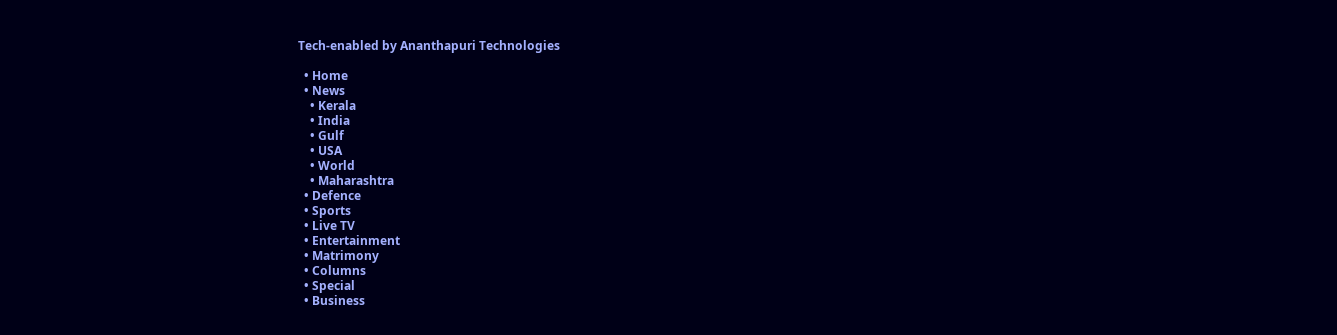Tech-enabled by Ananthapuri Technologies

  • Home
  • News
    • Kerala
    • India
    • Gulf
    • USA
    • World
    • Maharashtra
  • Defence
  • Sports
  • Live TV
  • Entertainment
  • Matrimony
  • Columns
  • Special
  • Business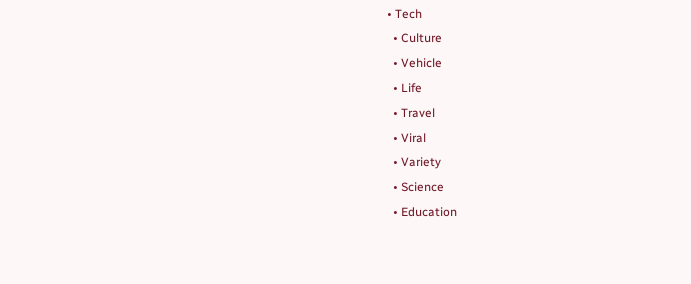• Tech
  • Culture
  • Vehicle
  • Life
  • Travel
  • Viral
  • Variety
  • Science
  • Education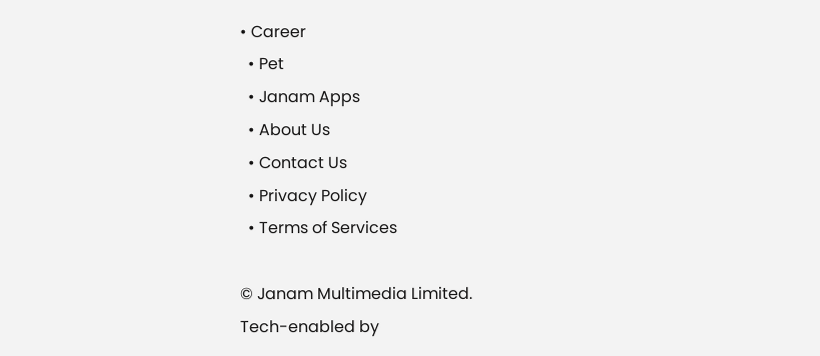• Career
  • Pet
  • Janam Apps
  • About Us
  • Contact Us
  • Privacy Policy
  • Terms of Services

© Janam Multimedia Limited.
Tech-enabled by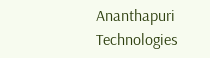Ananthapuri Technologies